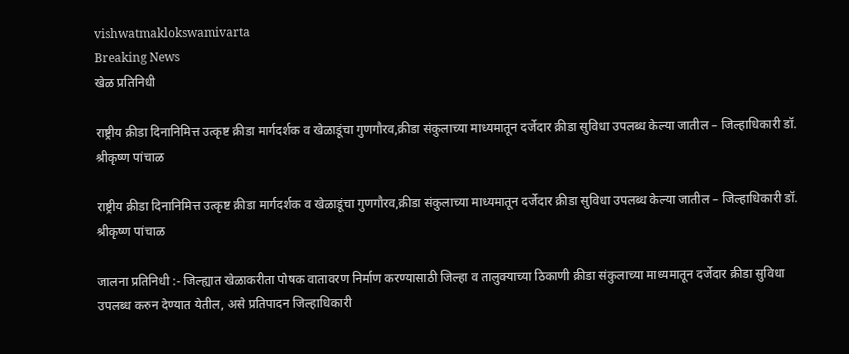vishwatmaklokswamivarta
Breaking News
खेळ प्रतिनिधी

राष्ट्रीय क्रीडा दिनानिमित्त उत्कृष्ट क्रीडा मार्गदर्शक व खेळाडूंचा गुणगौरव,क्रीडा संकुलाच्या माध्यमातून दर्जेदार क्रीडा सुविधा उपलब्ध केल्या जातील – जिल्हाधिकारी डॉ. श्रीकृष्ण पांचाळ

राष्ट्रीय क्रीडा दिनानिमित्त उत्कृष्ट क्रीडा मार्गदर्शक व खेळाडूंचा गुणगौरव,क्रीडा संकुलाच्या माध्यमातून दर्जेदार क्रीडा सुविधा उपलब्ध केल्या जातील – जिल्हाधिकारी डॉ. श्रीकृष्ण पांचाळ

जालना प्रतिनिधी :- जिल्ह्यात खेळाकरीता पोषक वातावरण निर्माण करण्यासाठी जिल्हा व तालुक्याच्या ठिकाणी क्रीडा संकुलाच्या माध्यमातून दर्जेदार क्रीडा सुविधा उपलब्ध करुन देण्यात येतील, असे प्रतिपादन जिल्हाधिकारी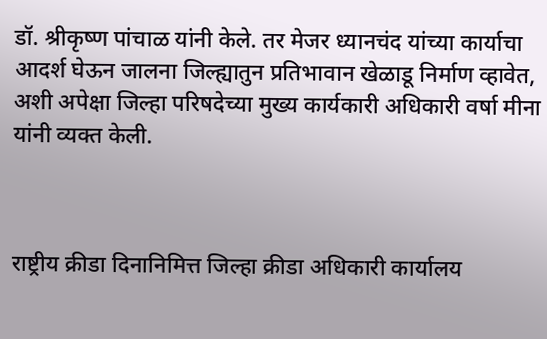डॉ. श्रीकृष्ण पांचाळ यांनी केले. तर मेजर ध्यानचंद यांच्या कार्याचा आदर्श घेऊन जालना जिल्ह्यातुन प्रतिभावान खेळाडू निर्माण व्हावेत, अशी अपेक्षा जिल्हा परिषदेच्या मुख्य कार्यकारी अधिकारी वर्षा मीना यांनी व्यक्त केली.



राष्ट्रीय क्रीडा दिनानिमित्त जिल्हा क्रीडा अधिकारी कार्यालय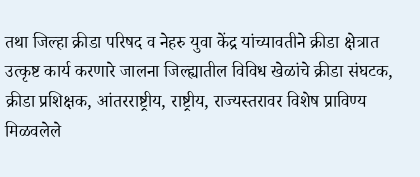तथा जिल्हा क्रीडा परिषद व नेहरु युवा केंद्र यांच्यावतीने क्रीडा क्षेत्रात उत्कृष्ट कार्य करणारे जालना जिल्ह्यातील विविध खेळांचे क्रीडा संघटक, क्रीडा प्रशिक्षक, आंतरराष्ट्रीय, राष्ट्रीय, राज्यस्तरावर विशेष प्राविण्य मिळवलेले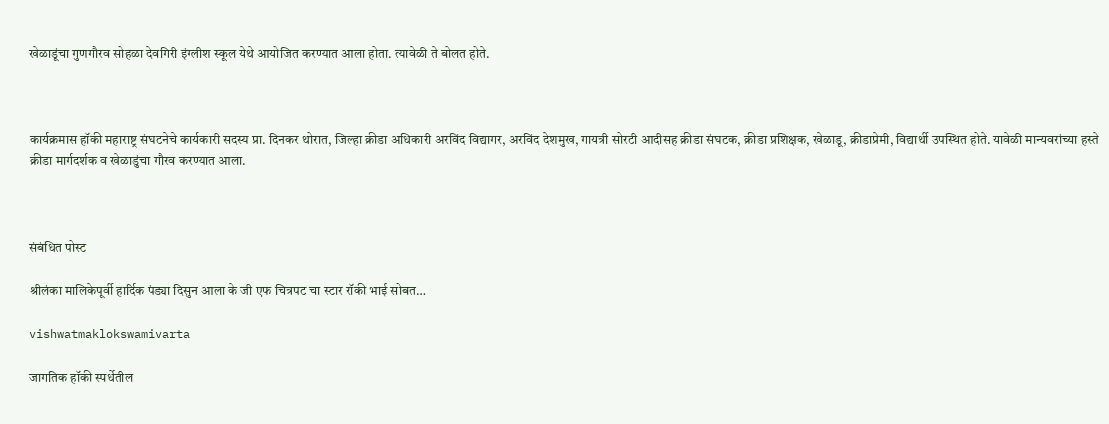खेळाडूंचा गुणगौरव सोहळा देवगिरी इंग्लीश स्कूल येथे आयोजित करण्यात आला होता. त्यावेळी ते बोलत होते.



कार्यक्रमास हॉकी महाराष्ट्र संघटनेचे कार्यकारी सदस्य प्रा. दिनकर थोरात, जिल्हा क्रीडा अधिकारी अरविंद विद्यागर, अरविंद देशमुख, गायत्री सोरटी आदीसह क्रीडा संघटक, क्रीडा प्रशिक्षक, खेळाडू, क्रीडाप्रेमी, विद्यार्थी उपस्थित होते. यावेळी मान्यवरांच्या हस्ते क्रीडा मार्गदर्शक व खेळाडुंचा गौरव करण्यात आला.



संबंधित पोस्ट

श्रीलंका मालिकेपूर्वी हार्दिक पंड्या दिसुन आला के जी एफ चित्रपट चा स्टार रॉकी भाई सोबत…

vishwatmaklokswamivarta

जागतिक हॉकी स्पर्धेतील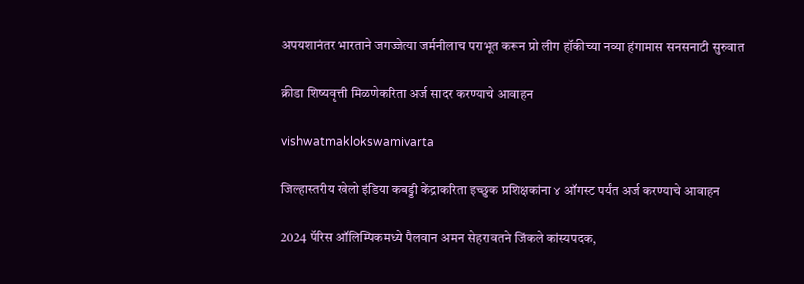अपयशानंतर भारताने जगज्जेत्या जर्मनीलाच पराभूत करून प्रो लीग हॉकीच्या नव्या हंगामास सनसनाटी सुरुवात

क्रीडा शिष्यवृत्ती मिळणेकरिता अर्ज सादर करण्याचे आवाहन

vishwatmaklokswamivarta

जिल्हास्तरीय खेलो इंडिया कबड्डी केंद्राकरिता इच्छुक प्रशिक्षकांना ४ ऑगस्ट पर्यंत अर्ज करण्याचे आवाहन

2024 पॅरिस ऑलिम्पिकमध्ये पैलवान अमन सेहरावतने जिंकले कांस्यपदक,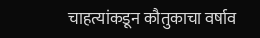चाहत्यांकडून कौतुकाचा वर्षाव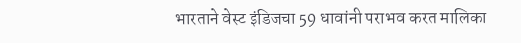भारताने वेस्ट इंडिजचा 59 धावांनी पराभव करत मालिका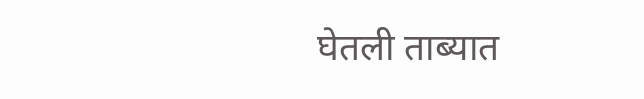घेतली ताब्यात